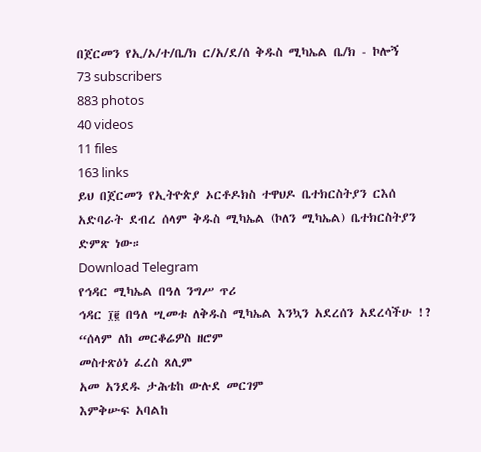በጀርመን የኢ/ኦ/ተ/ቤ/ክ ር/አ/ደ/ሰ ቅዱስ ሚካኤል ቤ/ክ - ኮሎኝ
73 subscribers
883 photos
40 videos
11 files
163 links
ይህ በጀርመን የኢትዮጵያ ኦርቶዶክስ ተዋህዶ ቤተክርስትያን ርእሰ አድባራት ደብረ ሰላም ቅዱስ ሚካኤል (ኮለን ሚካኤል) ቤተክርስትያን ድምጽ ነው።
Download Telegram
የኅዳር ሚካኤል በዓለ ንግሥ ጥሪ
ኅዳር ፲፪ በዓለ ሢመቱ ለቅዱስ ሚካኤል እንኳን አደረሰን አደረሳችሁ !?
“ሰላም ለከ መርቆሬዎስ ዘሮም
መስተጽዕነ ፈረስ ጸሊም
አመ አንደዱ ታሕቴከ ውሉደ መርገም
እምቅሡፍ አባልከ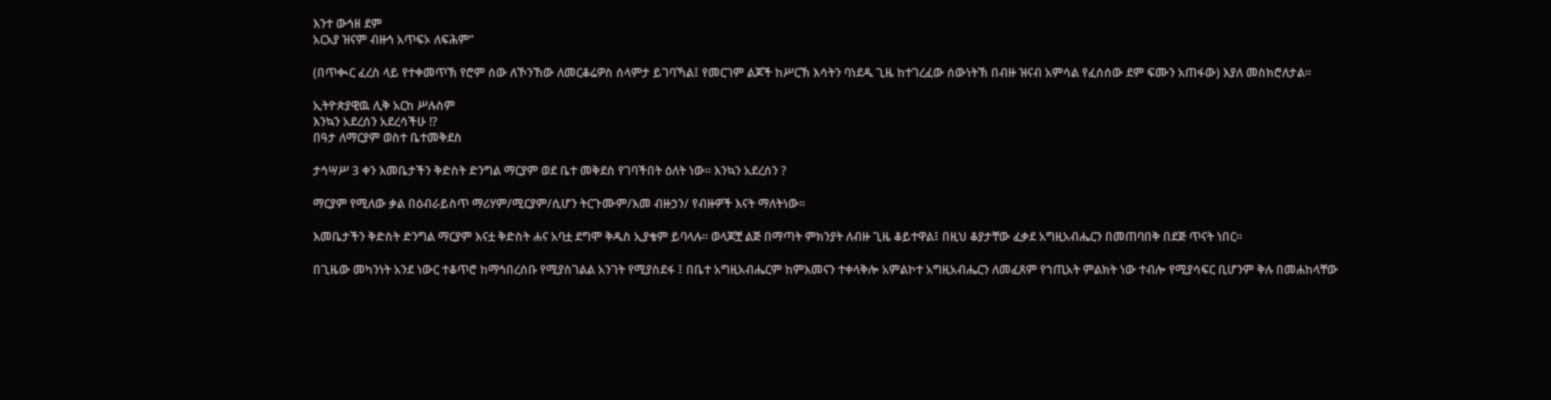እንተ ውኅዘ ደም
አርአያ ዝናም ብዙኅ አጥፍኦ ለፍሕም”

(በጥቊር ፈረስ ላይ የተቀመጥኽ የሮም ሰው ለኾንኸው ለመርቆሬዎስ ሰላምታ ይገባኻል፤ የመርገም ልጆች ከሥርኽ እሳትን ባነደዱ ጊዜ ከተገረፈው ሰውነትኽ በብዙ ዝናብ አምሳል የፈሰሰው ደም ፍሙን አጠፋው) እያለ መስክሮለታል፡፡

ኢትዮጵያዊዉ ሊቅ አርከ ሥሉስም
እንኳን አደረሰን አደረሳችሁ !?
በዓታ ለማርያም ወስተ ቤተመቅደስ

ታኅሣሥ 3 ቀን እመቤታችን ቅድስት ድንግል ማርያም ወደ ቤተ መቅደስ የገባችበት ዕለት ነው፡፡ እንኳን አደረሰን ?

ማርያም የሚለው ቃል በዕብራይስጥ ማሪሃም/ሚርያም/ሲሆን ትርጉሙም/እመ ብዙኃን/ የብዙዎች እናት ማለትነው፡፡

እመቤታችን ቅድስት ድንግል ማርያም እናቷ ቅድስት ሐና አባቷ ደግሞ ቅዱስ ኢያቄም ይባላሉ፡፡ ወላጆቿ ልጅ በማጣት ምክንያት ለብዙ ጊዜ ቆይተዋል፤ በዚህ ቆያታቸው ፈቃደ አግዚአብሔርን በመጠባበቅ በደጅ ጥናት ነበር፡፡

በጊዜው መካንነት አንደ ነውር ተቆጥሮ ከማኅበረሰቡ የሚያስገልል አንገት የሚያስደፋ ፤ በቤተ አግዚአብሔርም ከምእመናን ተቀላቅሎ አምልኮተ አግዚአብሔርን ለመፈጸም የኀጢአት ምልክት ነው ተብሎ የሚያሳፍር ቢሆንም ቅሉ በመሐከላቸው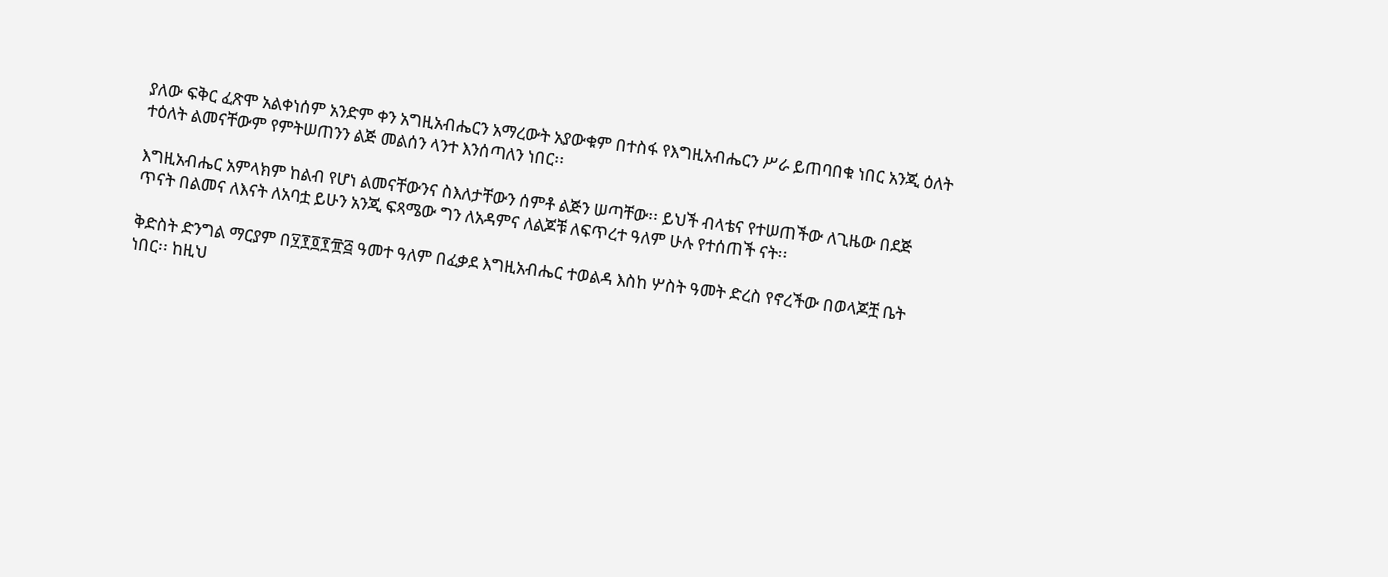ያለው ፍቅር ፈጽሞ አልቀነሰም አንድም ቀን አግዚአብሔርን አማረውት አያውቁም በተስፋ የእግዚአብሔርን ሥራ ይጠባበቁ ነበር አንጂ ዕለት ተዕለት ልመናቸውም የምትሠጠንን ልጅ መልሰን ላንተ እንሰጣለን ነበር፡፡

እግዚአብሔር አምላክም ከልብ የሆነ ልመናቸውንና ስእለታቸውን ሰምቶ ልጅን ሠጣቸው፡፡ ይህች ብላቴና የተሠጠችው ለጊዜው በደጅ ጥናት በልመና ለእናት ለአባቷ ይሁን አንጂ ፍጻሜው ግን ለአዳምና ለልጆቹ ለፍጥረተ ዓለም ሁሉ የተሰጠች ናት፡፡

ቅድስት ድንግል ማርያም በ፶፻፬፻፹፭ ዓመተ ዓለም በፈቃደ እግዚአብሔር ተወልዳ እስከ ሦስት ዓመት ድረስ የኖረችው በወላጆቿ ቤት ነበር፡፡ ከዚህ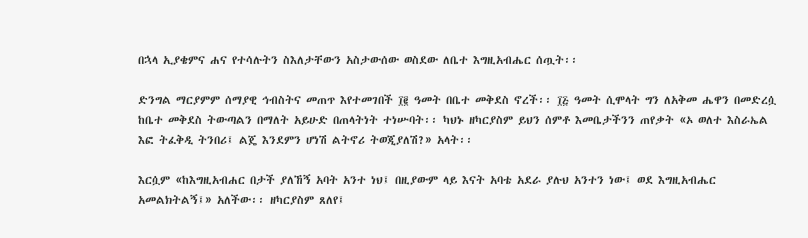በኋላ ኢያቄምና ሐና የተሳሉትን ስእለታቸውን አስታውሰው ወስደው ለቤተ እግዚአብሔር ሰጧት፡፡

ድንግል ማርያምም ሰማያዊ ኅብስትና መጠጥ እየተመገበች ፲፪ ዓመት በቤተ መቅደስ ኖረች፡፡ ፲፭ ዓመት ሲሞላት ግን ለአቅመ ሔዋን በመድረሷ ከቤተ መቅደስ ትውጣልን በማለት አይሁድ በጠላትነት ተነሡባት፡፡ ካህኑ ዘካርያስም ይህን ሰምቶ እመቤታችንን ጠየቃት «ኦ ወለተ እስራኤል እፎ ትፈቅዲ ትንበሪ፤ ልጄ እንደምን ሆነሽ ልትኖሪ ትወጂያለሽ?» አላት፡፡

እርሷም «ከእግዚአብሐር በታች ያለኸኝ አባት አንተ ነህ፤ በዚያውም ላይ እናት አባቴ አደራ ያሉህ አንተን ነው፤ ወደ እግዚአብሔር አመልክትልኝ፤» አለችው፡፡ ዘካርያስም ጸለየ፤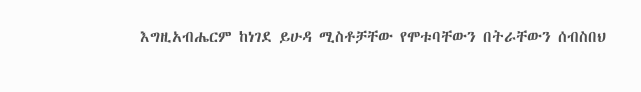እግዚአብሔርም ከነገደ ይሁዳ ሚስቶቻቸው የሞቱባቸውን በትራቸውን ሰብስበህ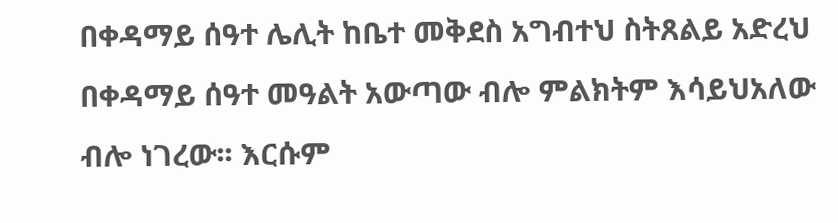በቀዳማይ ሰዓተ ሌሊት ከቤተ መቅደስ አግብተህ ስትጸልይ አድረህ በቀዳማይ ሰዓተ መዓልት አውጣው ብሎ ምልክትም እሳይህአለው ብሎ ነገረው፡፡ እርሱም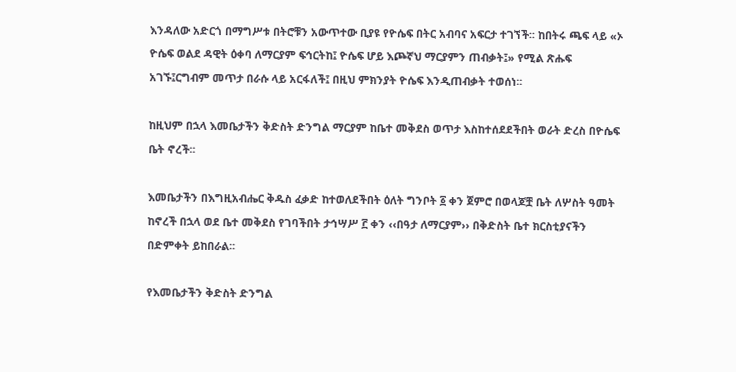እንዳለው አድርጎ በማግሥቱ በትሮቹን አውጥተው ቢያዩ የዮሴፍ በትር አብባና አፍርታ ተገኘች፡፡ ከበትሩ ጫፍ ላይ «ኦ ዮሴፍ ወልደ ዳዊት ዕቀባ ለማርያም ፍኅርትከ፤ ዮሴፍ ሆይ እጮኛህ ማርያምን ጠብቃት፤» የሚል ጽሑፍ አገኙ፤ርግብም መጥታ በራሱ ላይ አርፋለች፤ በዚህ ምክንያት ዮሴፍ እንዲጠብቃት ተወሰነ፡፡

ከዚህም በኋላ እመቤታችን ቅድስት ድንግል ማርያም ከቤተ መቅደስ ወጥታ እስከተሰደደችበት ወራት ድረስ በዮሴፍ ቤት ኖረች፡፡

እመቤታችን በእግዚአብሔር ቅዱስ ፈቃድ ከተወለደችበት ዕለት ግንቦት ፩ ቀን ጀምሮ በወላጆቿ ቤት ለሦስት ዓመት ከኖረች በኋላ ወደ ቤተ መቅደስ የገባችበት ታኅሣሥ ፫ ቀን ‹‹በዓታ ለማርያም›› በቅድስት ቤተ ክርስቲያናችን በድምቀት ይከበራል፡፡

የእመቤታችን ቅድስት ድንግል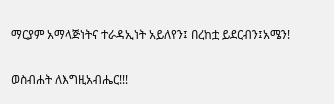ማርያም አማላጅነትና ተራዳኢነት አይለየን፤ በረከቷ ይደርብን፤አሜን!

ወስብሐት ለእግዚአብሔር!!!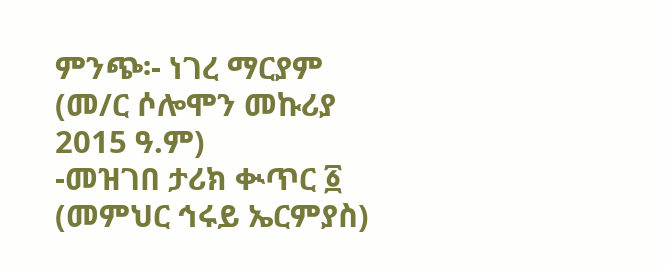ምንጭ፡- ነገረ ማርያም (መ/ር ሶሎሞን መኩሪያ 2015 ዓ.ም)
-መዝገበ ታሪክ ቊጥር ፩ (መምህር ኅሩይ ኤርምያስ)